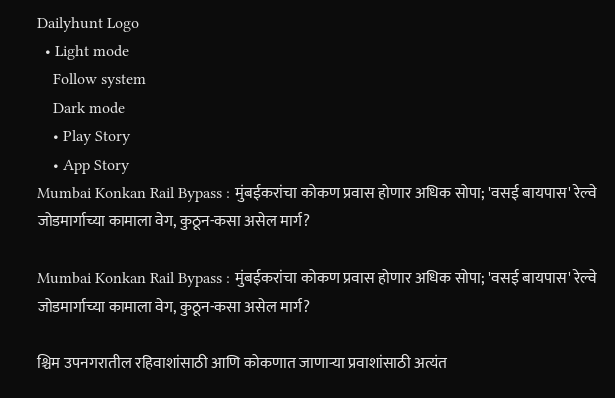Dailyhunt Logo
  • Light mode
    Follow system
    Dark mode
    • Play Story
    • App Story
Mumbai Konkan Rail Bypass : मुंबईकरांचा कोकण प्रवास होणार अधिक सोपा; 'वसई बायपास' रेल्वे जोडमार्गाच्या कामाला वेग, कुठून-कसा असेल मार्ग?

Mumbai Konkan Rail Bypass : मुंबईकरांचा कोकण प्रवास होणार अधिक सोपा; 'वसई बायपास' रेल्वे जोडमार्गाच्या कामाला वेग, कुठून-कसा असेल मार्ग?

श्चिम उपनगरातील रहिवाशांसाठी आणि कोकणात जाणाऱ्या प्रवाशांसाठी अत्यंत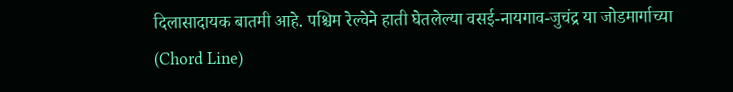दिलासादायक बातमी आहे. पश्चिम रेल्वेने हाती घेतलेल्या वसई-नायगाव-जुचंद्र या जोडमार्गाच्या (Chord Line)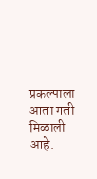प्रकल्पाला आता गती मिळाली आहे.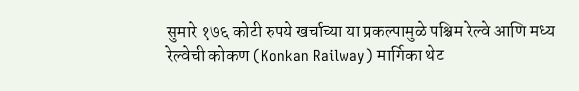सुमारे १७६ कोटी रुपये खर्चाच्या या प्रकल्पामुळे पश्चिम रेल्वे आणि मध्य रेल्वेची कोकण (Konkan Railway) मार्गिका थेट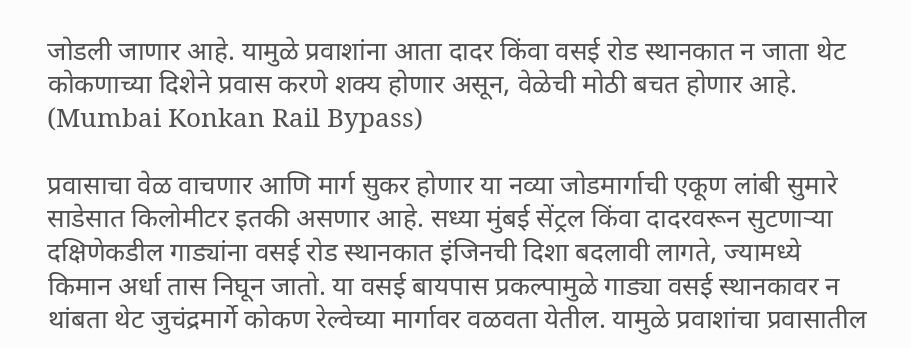जोडली जाणार आहे. यामुळे प्रवाशांना आता दादर किंवा वसई रोड स्थानकात न जाता थेट कोकणाच्या दिशेने प्रवास करणे शक्य होणार असून, वेळेची मोठी बचत होणार आहे. (Mumbai Konkan Rail Bypass)

प्रवासाचा वेळ वाचणार आणि मार्ग सुकर होणार या नव्या जोडमार्गाची एकूण लांबी सुमारे साडेसात किलोमीटर इतकी असणार आहे. सध्या मुंबई सेंट्रल किंवा दादरवरून सुटणाऱ्या दक्षिणेकडील गाड्यांना वसई रोड स्थानकात इंजिनची दिशा बदलावी लागते, ज्यामध्ये किमान अर्धा तास निघून जातो. या वसई बायपास प्रकल्पामुळे गाड्या वसई स्थानकावर न थांबता थेट जुचंद्रमार्गे कोकण रेल्वेच्या मार्गावर वळवता येतील. यामुळे प्रवाशांचा प्रवासातील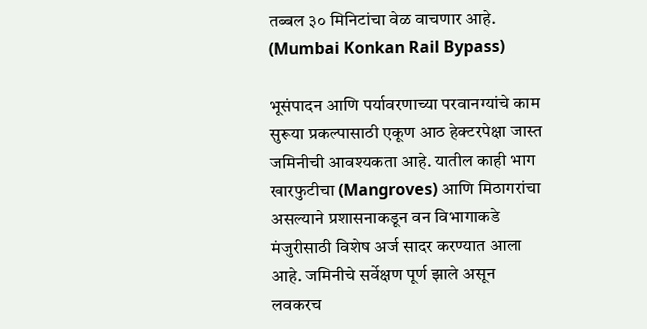तब्बल ३० मिनिटांचा वेळ वाचणार आहे. (Mumbai Konkan Rail Bypass)

भूसंपादन आणि पर्यावरणाच्या परवानग्यांचे काम सुरूया प्रकल्पासाठी एकूण आठ हेक्टरपेक्षा जास्त जमिनीची आवश्यकता आहे. यातील काही भाग खारफुटीचा (Mangroves) आणि मिठागरांचा असल्याने प्रशासनाकडून वन विभागाकडे मंजुरीसाठी विशेष अर्ज सादर करण्यात आला आहे. जमिनीचे सर्वेक्षण पूर्ण झाले असून लवकरच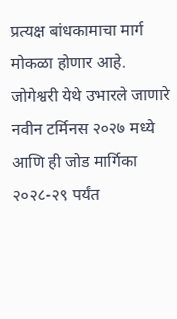प्रत्यक्ष बांधकामाचा मार्ग मोकळा होणार आहे. जोगेश्वरी येथे उभारले जाणारे नवीन टर्मिनस २०२७ मध्ये आणि ही जोड मार्गिका २०२८-२९ पर्यंत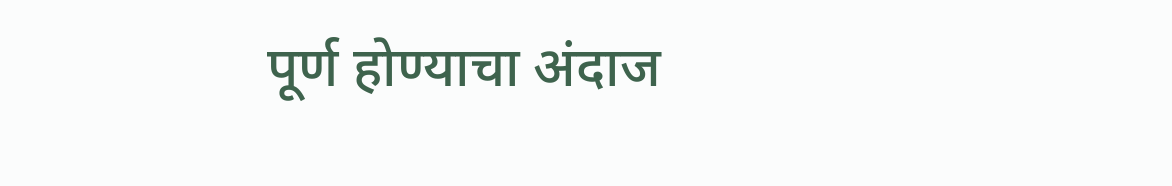पूर्ण होण्याचा अंदाज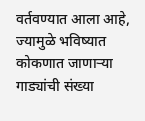वर्तवण्यात आला आहे, ज्यामुळे भविष्यात कोकणात जाणाऱ्या गाड्यांची संख्या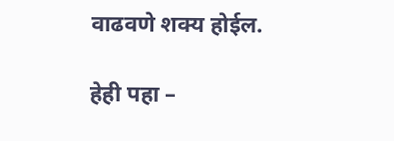वाढवणे शक्य होईल.

हेही पहा –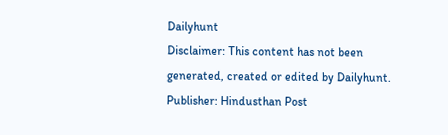Dailyhunt
Disclaimer: This content has not been generated, created or edited by Dailyhunt. Publisher: Hindusthan Post